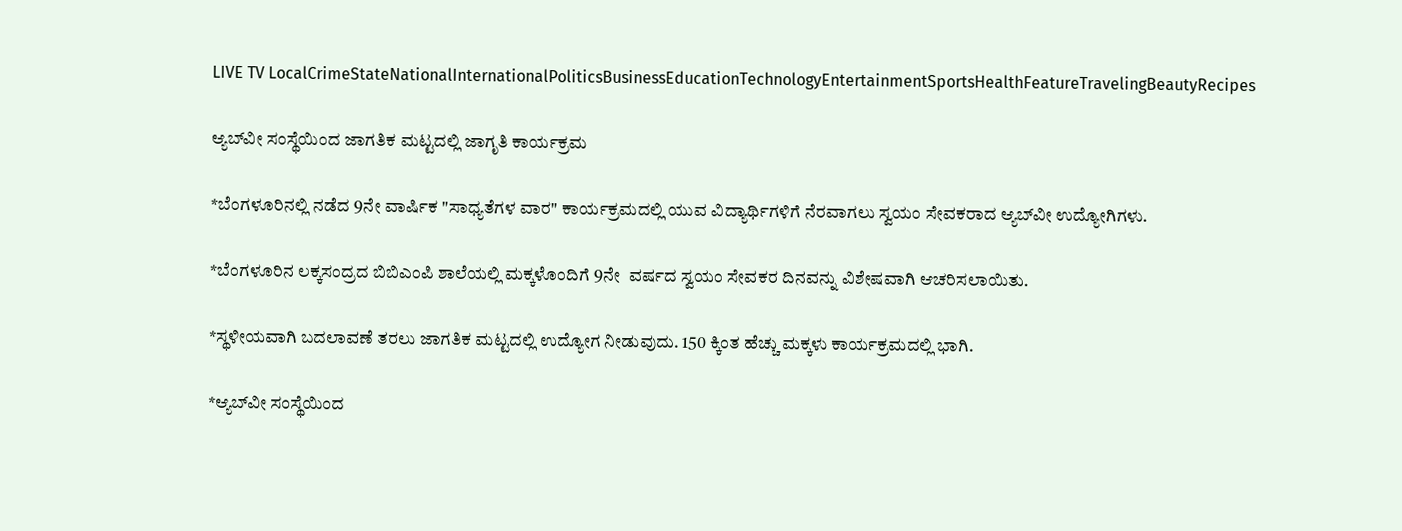LIVE TV LocalCrimeStateNationalInternationalPoliticsBusinessEducationTechnologyEntertainmentSportsHealthFeatureTravelingBeautyRecipes

ಆ್ಯಬ್‌ವೀ ಸಂಸ್ಥೆಯಿಂದ ಜಾಗತಿಕ ಮಟ್ಟದಲ್ಲಿ ಜಾಗೃತಿ ಕಾರ್ಯಕ್ರಮ

*ಬೆಂಗಳೂರಿನಲ್ಲಿ ನಡೆದ 9ನೇ ವಾರ್ಷಿಕ "ಸಾಧ್ಯತೆಗಳ ವಾರ" ಕಾರ್ಯಕ್ರಮದಲ್ಲಿ ಯುವ ವಿದ್ಯಾರ್ಥಿಗಳಿಗೆ ನೆರವಾಗಲು ಸ್ವಯಂ ಸೇವಕರಾದ ಆ್ಯಬ್‌ವೀ ಉದ್ಯೋಗಿಗಳು.

*ಬೆಂಗಳೂರಿನ ಲಕ್ಕಸಂದ್ರದ ಬಿಬಿಎಂಪಿ ಶಾಲೆಯಲ್ಲಿ ಮಕ್ಕಳೊಂದಿಗೆ 9ನೇ  ವರ್ಷದ ಸ್ವಯಂ ಸೇವಕರ ದಿನವನ್ನು ವಿಶೇಷವಾಗಿ ಆಚರಿಸಲಾಯಿತು.

*ಸ್ಥಳೀಯವಾಗಿ ಬದಲಾವಣೆ ತರಲು ಜಾಗತಿಕ ಮಟ್ಟದಲ್ಲಿ ಉದ್ಯೋಗ ನೀಡುವುದು. 150 ಕ್ಕಿಂತ ಹೆಚ್ಚು ಮಕ್ಕಳು ಕಾರ್ಯಕ್ರಮದಲ್ಲಿ ಭಾಗಿ.

*ಆ್ಯಬ್‌ವೀ ಸಂಸ್ಥೆಯಿಂದ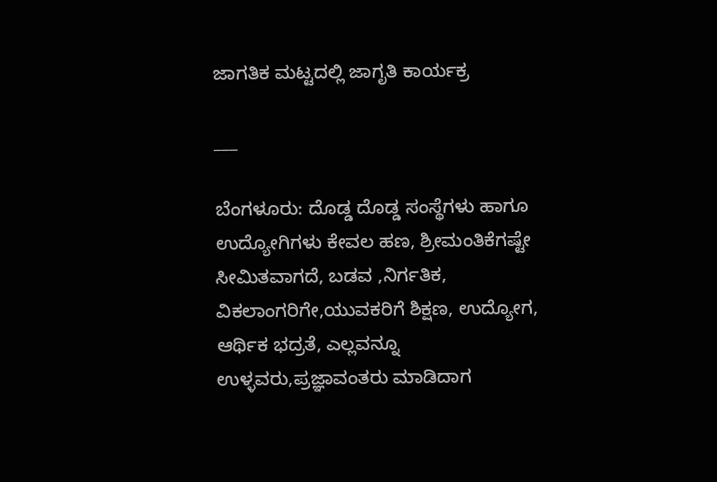ಜಾಗತಿಕ ಮಟ್ಟದಲ್ಲಿ ಜಾಗೃತಿ ಕಾರ್ಯಕ್ರ

___

ಬೆಂಗಳೂರು: ದೊಡ್ಡ ದೊಡ್ಡ ಸಂಸ್ಥೆಗಳು ಹಾಗೂ ಉದ್ಯೋಗಿಗಳು ಕೇವಲ ಹಣ, ಶ್ರೀಮಂತಿಕೆಗಷ್ಟೇ ಸೀಮಿತವಾಗದೆ, ಬಡವ ,ನಿರ್ಗತಿಕ, ವಿಕಲಾಂಗರಿಗೇ,ಯುವಕರಿಗೆ ಶಿಕ್ಷಣ, ಉದ್ಯೋಗ, ಆರ್ಥಿಕ ಭದ್ರತೆ, ಎಲ್ಲವನ್ನೂ ಉಳ್ಳವರು,ಪ್ರಜ್ಞಾವಂತರು ಮಾಡಿದಾಗ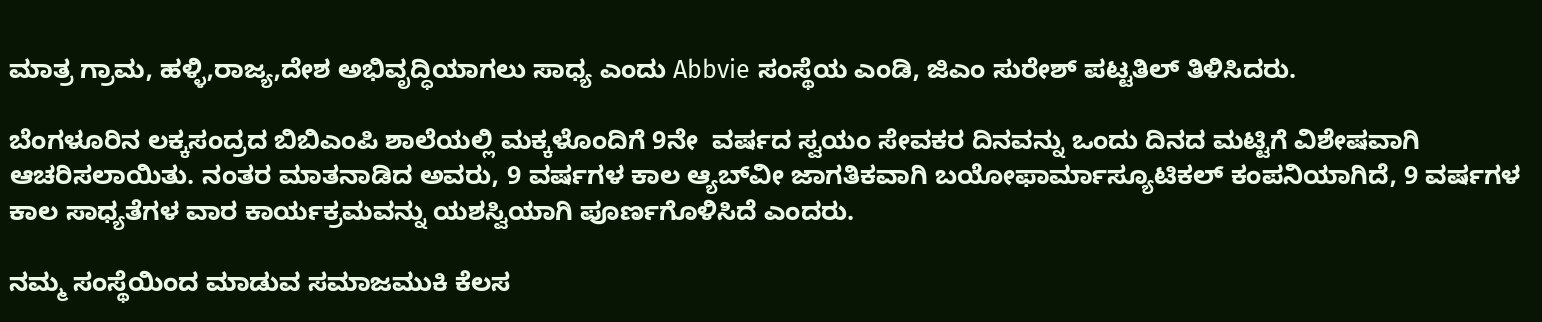ಮಾತ್ರ ಗ್ರಾಮ, ಹಳ್ಳಿ,ರಾಜ್ಯ,ದೇಶ ಅಭಿವೃದ್ಧಿಯಾಗಲು ಸಾಧ್ಯ ಎಂದು Abbvie ಸಂಸ್ಥೆಯ ಎಂಡಿ, ಜಿಎಂ ಸುರೇಶ್ ಪಟ್ಟತಿಲ್ ತಿಳಿಸಿದರು.

ಬೆಂಗಳೂರಿನ ಲಕ್ಕಸಂದ್ರದ ಬಿಬಿಎಂಪಿ ಶಾಲೆಯಲ್ಲಿ ಮಕ್ಕಳೊಂದಿಗೆ 9ನೇ  ವರ್ಷದ ಸ್ವಯಂ ಸೇವಕರ ದಿನವನ್ನು ಒಂದು ದಿನದ ಮಟ್ಟಿಗೆ ವಿಶೇಷವಾಗಿ ಆಚರಿಸಲಾಯಿತು. ನಂತರ ಮಾತನಾಡಿದ ಅವರು, 9 ವರ್ಷಗಳ ಕಾಲ ಆ್ಯಬ್‌ವೀ ಜಾಗತಿಕವಾಗಿ ಬಯೋಫಾರ್ಮಾಸ್ಯೂಟಿಕಲ್ ಕಂಪನಿಯಾಗಿದೆ, 9 ವರ್ಷಗಳ ಕಾಲ ಸಾಧ್ಯತೆಗಳ ವಾರ ಕಾರ್ಯಕ್ರಮವನ್ನು ಯಶಸ್ವಿಯಾಗಿ ಪೂರ್ಣಗೊಳಿಸಿದೆ ಎಂದರು.

ನಮ್ಮ ಸಂಸ್ಥೆಯಿಂದ ಮಾಡುವ ಸಮಾಜಮುಕಿ ಕೆಲಸ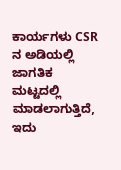ಕಾರ್ಯಗಳು CSR ನ ಅಡಿಯಲ್ಲಿ ಜಾಗತಿಕ ಮಟ್ಟದಲ್ಲಿ  ಮಾಡಲಾಗುತ್ತಿದೆ, ಇದು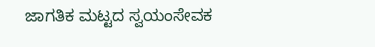ಜಾಗತಿಕ ಮಟ್ಟದ ಸ್ವಯಂಸೇವಕ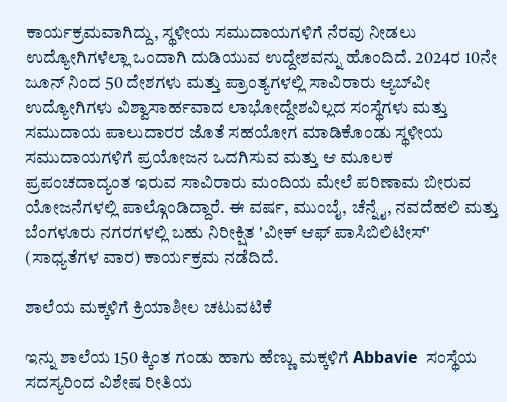ಕಾರ್ಯಕ್ರಮವಾಗಿದ್ದು, ಸ್ಥಳೀಯ ಸಮುದಾಯಗಳಿಗೆ ನೆರವು ನೀಡಲು ಉದ್ಯೋಗಿಗಳೆಲ್ಲಾ ಒಂದಾಗಿ ದುಡಿಯುವ ಉದ್ದೇಶವನ್ನು ಹೊಂದಿದೆ. 2024ರ 10ನೇ ಜೂನ್ ನಿಂದ 50 ದೇಶಗಳು ಮತ್ತು ಪ್ರಾಂತ್ಯಗಳಲ್ಲಿ ಸಾವಿರಾರು ಆ್ಯಬ್‌ವೀ ಉದ್ಯೋಗಿಗಳು ವಿಶ್ವಾಸಾರ್ಹವಾದ ಲಾಭೋದ್ದೇಶವಿಲ್ಲದ ಸಂಸ್ಥೆಗಳು ಮತ್ತು ಸಮುದಾಯ ಪಾಲುದಾರರ ಜೊತೆ ಸಹಯೋಗ ಮಾಡಿಕೊಂಡು ಸ್ಥಳೀಯ ಸಮುದಾಯಗಳಿಗೆ ಪ್ರಯೋಜನ ಒದಗಿಸುವ ಮತ್ತು ಆ ಮೂಲಕ ಪ್ರಪಂಚದಾದ್ಯಂತ ಇರುವ ಸಾವಿರಾರು ಮಂದಿಯ ಮೇಲೆ ಪರಿಣಾಮ ಬೀರುವ ಯೋಜನೆಗಳಲ್ಲಿ ಪಾಲ್ಗೊಂಡಿದ್ದಾರೆ. ಈ ವರ್ಷ, ಮುಂಬೈ, ಚೆನ್ನೈ, ನವದೆಹಲಿ ಮತ್ತು ಬೆಂಗಳೂರು ನಗರಗಳಲ್ಲಿ ಬಹು ನಿರೀಕ್ಷಿತ 'ವೀಕ್ ಆಫ್ ಪಾಸಿಬಿಲಿಟೀಸ್' (ಸಾಧ್ಯತೆಗಳ ವಾರ) ಕಾರ್ಯಕ್ರಮ ನಡೆದಿದೆ.

ಶಾಲೆಯ ಮಕ್ಕಳಿಗೆ ಕ್ರಿಯಾಶೀಲ ಚಟುವಟಿಕೆ

ಇನ್ನು ಶಾಲೆಯ 150 ಕ್ಕಿಂತ ಗಂಡು ಹಾಗು ಹೆಣ್ಣು ಮಕ್ಕಳಿಗೆ Abbavie  ಸಂಸ್ಥೆಯ ಸದಸ್ಯರಿಂದ ವಿಶೇಷ ರೀತಿಯ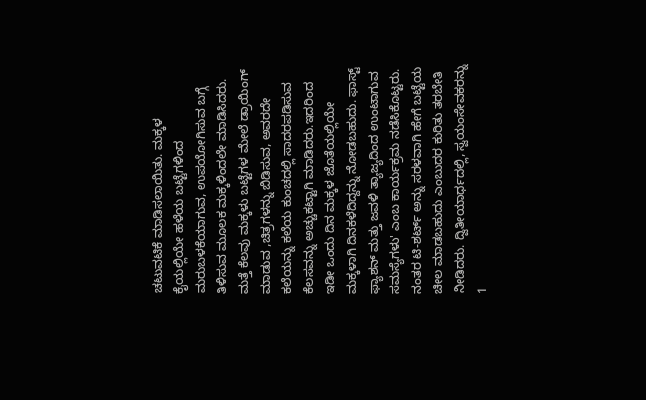ಚಟುವಟಿಕೆ ಮಾಡಿಸಲಾಯಿತು. ಮಕ್ಕಳ ಕೈಯಲ್ಲಿಯೇ ಹಳೆಯ ಬಟ್ಟೆಗಳಿಂದ ಮರುಬಳಕೆಯಾಗುವ, ಉಪಯೋಗಿಸುವ ಬಗ್ಗೆ ತಿಳಿಸುವ ಮೂಲಕ ಮಕ್ಕಳಿಂದಲೇ ಮಾಡಿಸಿದರು. ಮತ್ತೆ ಕೆಲವು ಮಕ್ಕಳು ಬಟ್ಟೆಗಳ ಮೇಲೆ ಡ್ರಾಯಿಂಗ್ ಮಾಡುವ ,ಚಿತ್ರಗಳನ್ನು ಬಿಡಿಸುವ, ಅವರದೇ ಕಲೆಯನ್ನು ಕಲೆಯ ಕುಂಚದಲ್ಲಿ ಸಾದರಪಡಿಸುವ  ಕೆಲಸವನ್ನು ಅಚ್ಚುಕಟ್ಟಾಗಿ ಮಾಡಿದರು.ಇದರಿಂದ ಇಡೀ ಒಂದು ದಿನ ಮಕ್ಕಳ ಜೊತೆಯಲ್ಲಿಯೇ ಮಕ್ಕಳಾಗಿ ದಿನಕಳೆದಿದ್ದನ್ನು ನೋಡಬಹುದು. ಫಾಸ್ಟ್ ಫ್ಯಾಶನ್ ಮತ್ತು ಜವಳಿ ತ್ಯಾಜ್ಯದಿಂದ ಉಂಟಾಗುವ ಸಮಸ್ಯೆಗಳು' ಎಂಬ ಕಾರ್ಯಕ್ರಮ ನಡೆಸಿಕೊಟ್ಟರು. ನಂತರ ಟಿ-ಶರ್ಟ್ ಅನ್ನು ಸರಳವಾಗಿ ಹೇಗೆ ಬಟ್ಟೆಯ ಚೀಲ ಮಾಡಬಹುದು ಎಂಬುದರ ಕುರಿತು ತರಬೇತಿ ನೀಡಿದರು. ದ್ವಿತೀಯಾರ್ಧದಲ್ಲಿ, ಸ್ವಯಂಸೇವಕರನ್ನು 1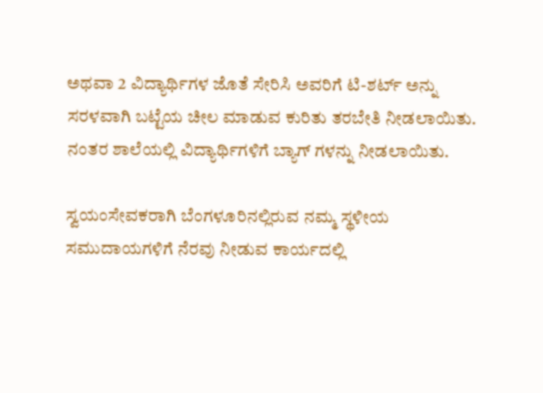ಅಥವಾ 2 ವಿದ್ಯಾರ್ಥಿಗಳ ಜೊತೆ ಸೇರಿಸಿ ಅವರಿಗೆ ಟಿ-ಶರ್ಟ್ ಅನ್ನು ಸರಳವಾಗಿ ಬಟ್ಟೆಯ ಚೀಲ ಮಾಡುವ ಕುರಿತು ತರಬೇತಿ ನೀಡಲಾಯಿತು. ನಂತರ ಶಾಲೆಯಲ್ಲಿ ವಿದ್ಯಾರ್ಥಿಗಳಿಗೆ ಬ್ಯಾಗ್ ಗಳನ್ನು ನೀಡಲಾಯಿತು.

ಸ್ವಯಂಸೇವಕರಾಗಿ ಬೆಂಗಳೂರಿನಲ್ಲಿರುವ ನಮ್ಮ ಸ್ಥಳೀಯ ಸಮುದಾಯಗಳಿಗೆ ನೆರವು ನೀಡುವ ಕಾರ್ಯದಲ್ಲಿ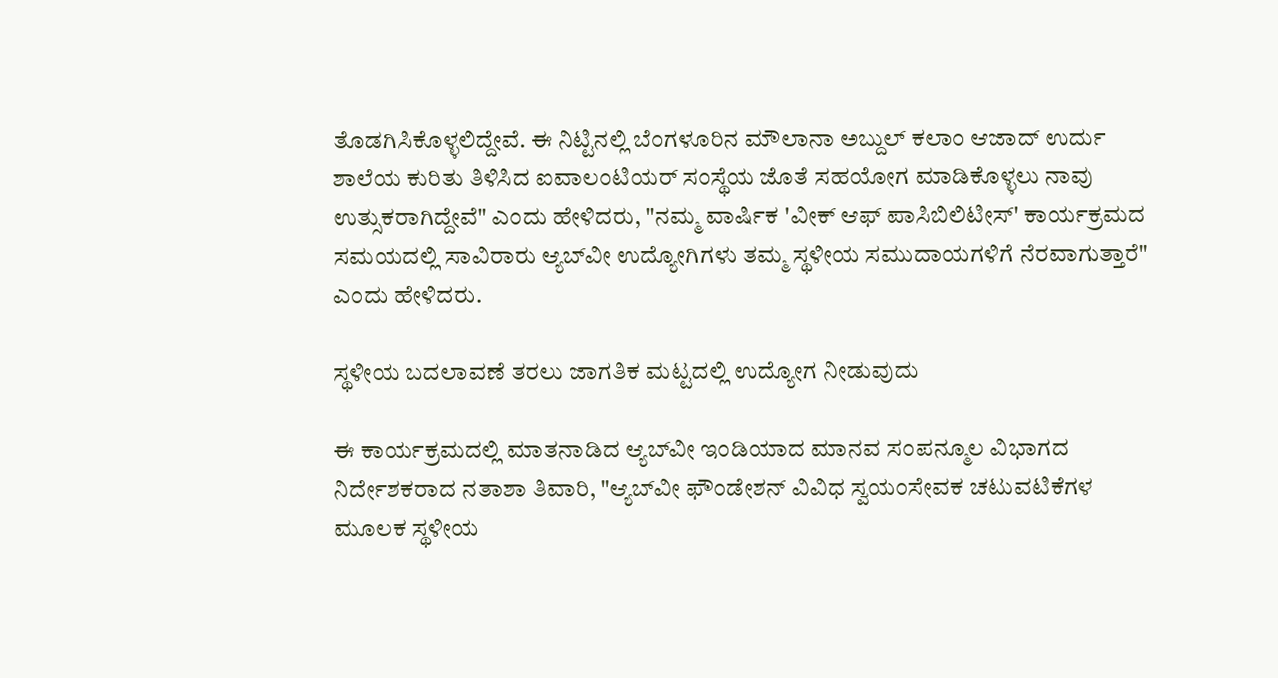ತೊಡಗಿಸಿಕೊಳ್ಳಲಿದ್ದೇವೆ. ಈ ನಿಟ್ಟಿನಲ್ಲಿ ಬೆಂಗಳೂರಿನ ಮೌಲಾನಾ ಅಬ್ದುಲ್ ಕಲಾಂ ಆಜಾದ್ ಉರ್ದು ಶಾಲೆಯ ಕುರಿತು ತಿಳಿಸಿದ ಐವಾಲಂಟಿಯರ್ ಸಂಸ್ಥೆಯ ಜೊತೆ ಸಹಯೋಗ ಮಾಡಿಕೊಳ್ಳಲು ನಾವು ಉತ್ಸುಕರಾಗಿದ್ದೇವೆ" ಎಂದು ಹೇಳಿದರು, "ನಮ್ಮ ವಾರ್ಷಿಕ 'ವೀಕ್ ಆಫ್ ಪಾಸಿಬಿಲಿಟೀಸ್' ಕಾರ್ಯಕ್ರಮದ ಸಮಯದಲ್ಲಿ ಸಾವಿರಾರು ಆ್ಯಬ್‌ವೀ ಉದ್ಯೋಗಿಗಳು ತಮ್ಮ ಸ್ಥಳೀಯ ಸಮುದಾಯಗಳಿಗೆ ನೆರವಾಗುತ್ತಾರೆ" ಎಂದು ಹೇಳಿದರು.

ಸ್ಥಳೀಯ ಬದಲಾವಣೆ ತರಲು ಜಾಗತಿಕ ಮಟ್ಟದಲ್ಲಿ ಉದ್ಯೋಗ ನೀಡುವುದು

ಈ ಕಾರ್ಯಕ್ರಮದಲ್ಲಿ ಮಾತನಾಡಿದ ಆ್ಯಬ್‌ವೀ ಇಂಡಿಯಾದ ಮಾನವ ಸಂಪನ್ಮೂಲ ವಿಭಾಗದ ನಿರ್ದೇಶಕರಾದ ನತಾಶಾ ತಿವಾರಿ, "ಆ್ಯಬ್‌ವೀ ಫೌಂಡೇಶನ್ ವಿವಿಧ ಸ್ವಯಂಸೇವಕ ಚಟುವಟಿಕೆಗಳ ಮೂಲಕ ಸ್ಥಳೀಯ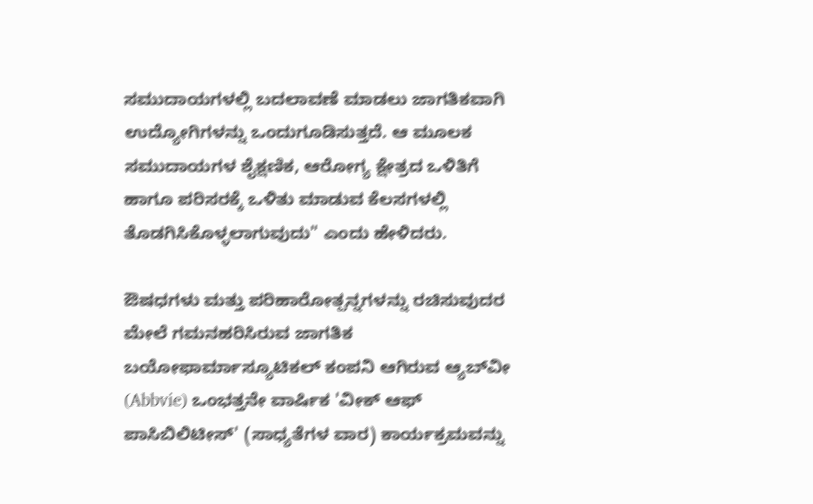ಸಮುದಾಯಗಳಲ್ಲಿ ಬದಲಾವಣೆ ಮಾಡಲು ಜಾಗತಿಕವಾಗಿ ಉದ್ಯೋಗಿಗಳನ್ನು ಒಂದುಗೂಡಿಸುತ್ತದೆ. ಆ ಮೂಲಕ ಸಮುದಾಯಗಳ ಶೈಕ್ಷಣಿಕ, ಆರೋಗ್ಯ ಕ್ಷೇತ್ರದ ಒಳಿತಿಗೆ ಹಾಗೂ ಪರಿಸರಕ್ಕೆ ಒಳಿತು ಮಾಡುವ ಕೆಲಸಗಳಲ್ಲಿ ತೊಡಗಿಸಿಕೊಳ್ಳಲಾಗುವುದು" ಎಂದು ಹೇಳಿದರು.

ಔಷಧಗಳು ಮತ್ತು ಪರಿಹಾರೋತ್ಪನ್ನಗಳನ್ನು ರಚಿಸುವುದರ ಮೇಲೆ ಗಮನಹರಿಸಿರುವ ಜಾಗತಿಕ ಬಯೋಫಾರ್ಮಾಸ್ಯೂಟಿಕಲ್ ಕಂಪನಿ ಆಗಿರುವ ಆ್ಯಬ್‌ವೀ (Abbvie) ಒಂಭತ್ತನೇ ವಾರ್ಷಿಕ 'ವೀಕ್ ಆಫ್ ಪಾಸಿಬಿಲಿಟೀಸ್' (ಸಾಧ್ಯತೆಗಳ ವಾರ) ಕಾರ್ಯಕ್ರಮವನ್ನು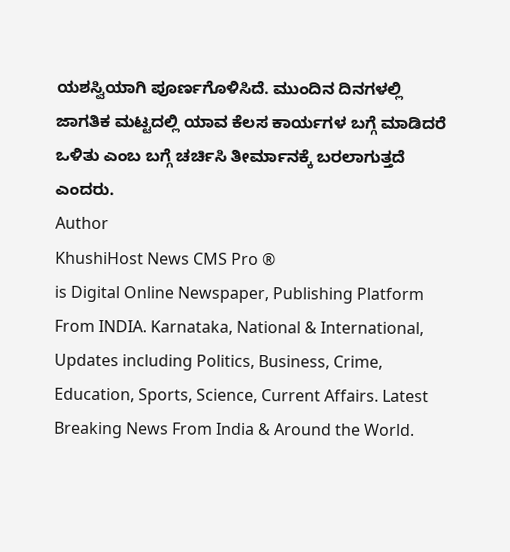ಯಶಸ್ವಿಯಾಗಿ ಪೂರ್ಣಗೊಳಿಸಿದೆ. ಮುಂದಿನ ದಿನಗಳಲ್ಲಿ ಜಾಗತಿಕ ಮಟ್ಟದಲ್ಲಿ ಯಾವ ಕೆಲಸ ಕಾರ್ಯಗಳ ಬಗ್ಗೆ ಮಾಡಿದರೆ ಒಳಿತು ಎಂಬ ಬಗ್ಗೆ ಚರ್ಚಿಸಿ ತೀರ್ಮಾನಕ್ಕೆ ಬರಲಾಗುತ್ತದೆ ಎಂದರು.
Author
KhushiHost News CMS Pro ®
is Digital Online Newspaper, Publishing Platform From INDIA. Karnataka, National & International, Updates including Politics, Business, Crime, Education, Sports, Science, Current Affairs. Latest Breaking News From India & Around the World.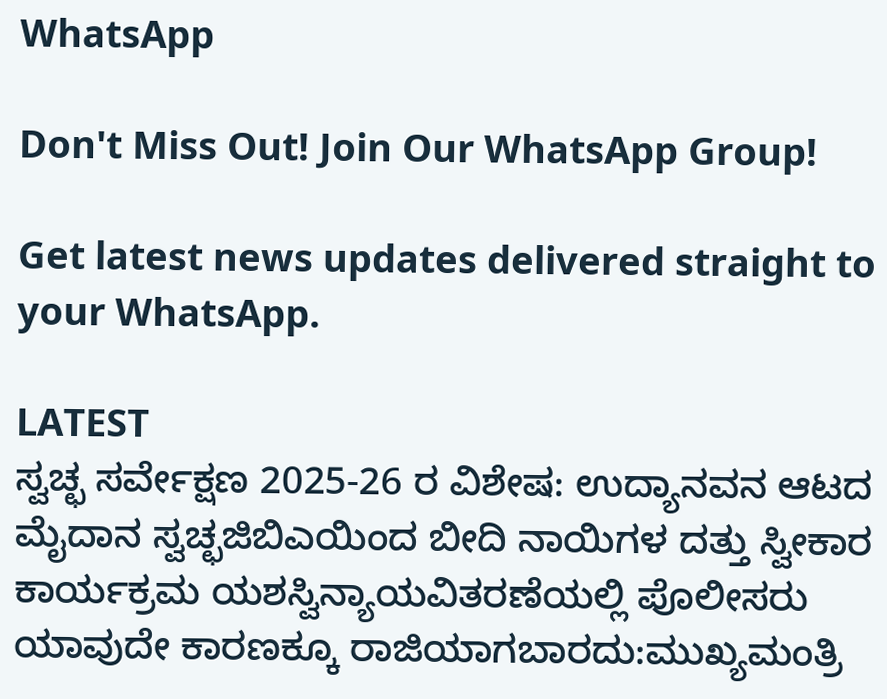WhatsApp

Don't Miss Out! Join Our WhatsApp Group!

Get latest news updates delivered straight to your WhatsApp.

LATEST
ಸ್ವಚ್ಛ ಸರ್ವೇಕ್ಷಣ 2025-26 ರ ವಿಶೇಷ: ಉದ್ಯಾನವನ ಆಟದ ಮೈದಾನ ಸ್ವಚ್ಛಜಿಬಿಎಯಿಂದ ಬೀದಿ ನಾಯಿಗಳ ದತ್ತು ಸ್ವೀಕಾರ ಕಾರ್ಯಕ್ರಮ ಯಶಸ್ವಿನ್ಯಾಯವಿತರಣೆಯಲ್ಲಿ ಪೊಲೀಸರು ಯಾವುದೇ ಕಾರಣಕ್ಕೂ ರಾಜಿಯಾಗಬಾರದು:ಮುಖ್ಯಮಂತ್ರಿ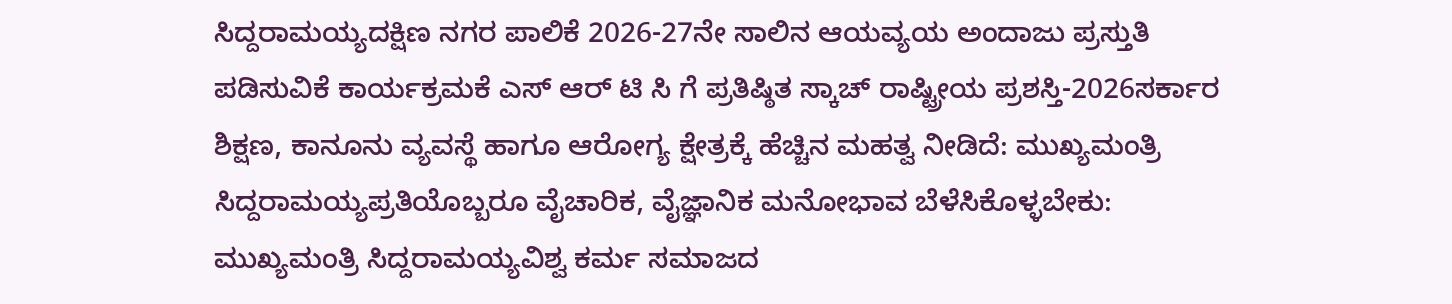ಸಿದ್ದರಾಮಯ್ಯದಕ್ಷಿಣ ನಗರ ಪಾಲಿಕೆ 2026-27ನೇ ಸಾಲಿನ ಆಯವ್ಯಯ ಅಂದಾಜು ಪ್ರಸ್ತುತಿ ಪಡಿಸುವಿಕೆ ಕಾರ್ಯಕ್ರಮಕೆ ಎಸ್ ಆರ್ ಟಿ ಸಿ ಗೆ ಪ್ರತಿಷ್ಠಿತ ಸ್ಕಾಚ್ ರಾಷ್ಟ್ರೀಯ ಪ್ರಶಸ್ತಿ-2026ಸರ್ಕಾರ ಶಿಕ್ಷಣ, ಕಾನೂನು ವ್ಯವಸ್ಥೆ ಹಾಗೂ ಆರೋಗ್ಯ ಕ್ಷೇತ್ರಕ್ಕೆ ಹೆಚ್ಚಿನ ಮಹತ್ವ ನೀಡಿದೆ: ಮುಖ್ಯಮಂತ್ರಿ ಸಿದ್ದರಾಮಯ್ಯಪ್ರತಿಯೊಬ್ಬರೂ ವೈಚಾರಿಕ, ವೈಜ್ಞಾನಿಕ ಮನೋಭಾವ ಬೆಳೆಸಿಕೊಳ್ಳಬೇಕು: ಮುಖ್ಯಮಂತ್ರಿ ಸಿದ್ದರಾಮಯ್ಯವಿಶ್ವ ಕರ್ಮ ಸಮಾಜದ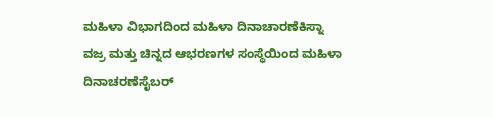ಮಹಿಳಾ ವಿಭಾಗದಿಂದ ಮಹಿಳಾ ದಿನಾಚಾರಣೆಕಿಸ್ನಾ ವಜ್ರ ಮತ್ತು ಚಿನ್ನದ ಆಭರಣಗಳ ಸಂಸ್ಥೆಯಿಂದ ಮಹಿಳಾ ದಿನಾಚರಣೆಸೈಬರ್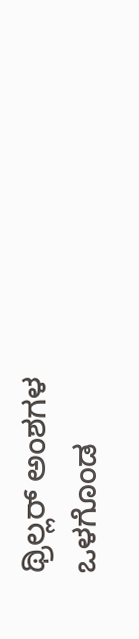ಥ್ರಿಲ್ಲರ್ ಅಂಶಗಳ ಒಳಗೊಂಡ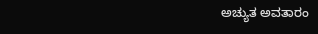ಅಚ್ಯುತ ಅವತಾರಂ